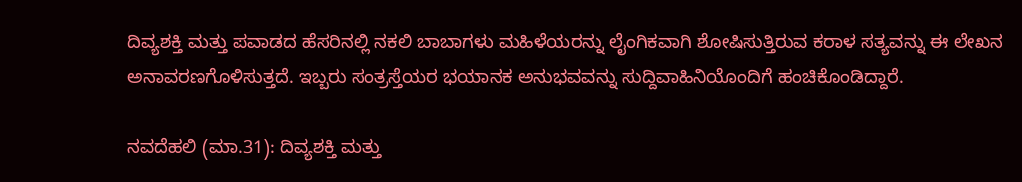ದಿವ್ಯಶಕ್ತಿ ಮತ್ತು ಪವಾಡದ ಹೆಸರಿನಲ್ಲಿ ನಕಲಿ ಬಾಬಾಗಳು ಮಹಿಳೆಯರನ್ನು ಲೈಂಗಿಕವಾಗಿ ಶೋಷಿಸುತ್ತಿರುವ ಕರಾಳ ಸತ್ಯವನ್ನು ಈ ಲೇಖನ ಅನಾವರಣಗೊಳಿಸುತ್ತದೆ. ಇಬ್ಬರು ಸಂತ್ರಸ್ತೆಯರ ಭಯಾನಕ ಅನುಭವವನ್ನು ಸುದ್ದಿವಾಹಿನಿಯೊಂದಿಗೆ ಹಂಚಿಕೊಂಡಿದ್ದಾರೆ.

ನವದೆಹಲಿ (ಮಾ.31): ದಿವ್ಯಶಕ್ತಿ ಮತ್ತು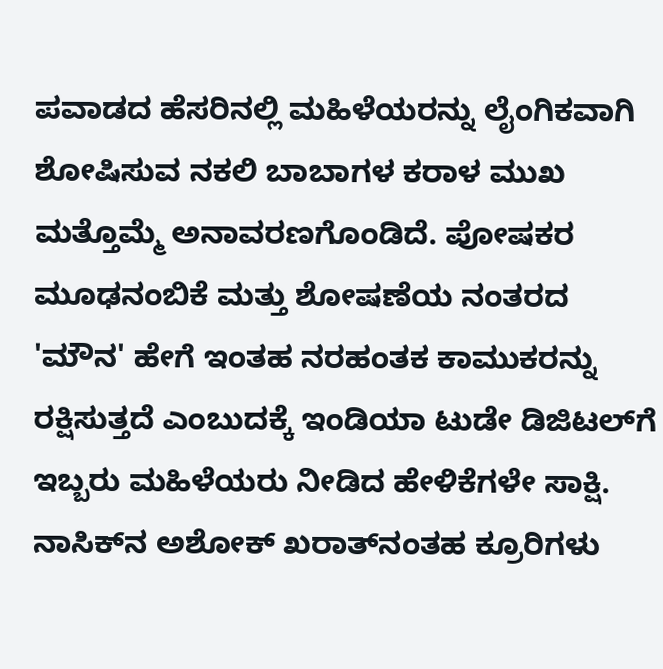ಪವಾಡದ ಹೆಸರಿನಲ್ಲಿ ಮಹಿಳೆಯರನ್ನು ಲೈಂಗಿಕವಾಗಿ ಶೋಷಿಸುವ ನಕಲಿ ಬಾಬಾಗಳ ಕರಾಳ ಮುಖ ಮತ್ತೊಮ್ಮೆ ಅನಾವರಣಗೊಂಡಿದೆ. ಪೋಷಕರ ಮೂಢನಂಬಿಕೆ ಮತ್ತು ಶೋಷಣೆಯ ನಂತರದ 'ಮೌನ' ಹೇಗೆ ಇಂತಹ ನರಹಂತಕ ಕಾಮುಕರನ್ನು ರಕ್ಷಿಸುತ್ತದೆ ಎಂಬುದಕ್ಕೆ ಇಂಡಿಯಾ ಟುಡೇ ಡಿಜಿಟಲ್‌ಗೆ ಇಬ್ಬರು ಮಹಿಳೆಯರು ನೀಡಿದ ಹೇಳಿಕೆಗಳೇ ಸಾಕ್ಷಿ. ನಾಸಿಕ್‌ನ ಅಶೋಕ್ ಖರಾತ್‌ನಂತಹ ಕ್ರೂರಿಗಳು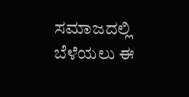ಸಮಾಜದಲ್ಲಿ ಬೆಳೆಯಲು ಈ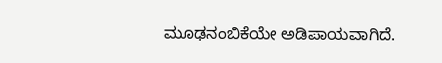ಮೂಢನಂಬಿಕೆಯೇ ಅಡಿಪಾಯವಾಗಿದೆ.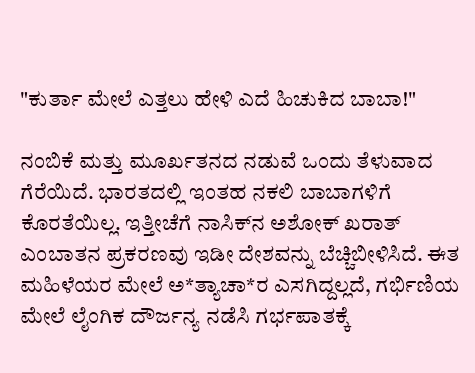"ಕುರ್ತಾ ಮೇಲೆ ಎತ್ತಲು ಹೇಳಿ ಎದೆ ಹಿಚುಕಿದ ಬಾಬಾ!"

ನಂಬಿಕೆ ಮತ್ತು ಮೂರ್ಖತನದ ನಡುವೆ ಒಂದು ತೆಳುವಾದ ಗೆರೆಯಿದೆ. ಭಾರತದಲ್ಲಿ ಇಂತಹ ನಕಲಿ ಬಾಬಾಗಳಿಗೆ ಕೊರತೆಯಿಲ್ಲ. ಇತ್ತೀಚೆಗೆ ನಾಸಿಕ್‌ನ ಅಶೋಕ್ ಖರಾತ್ ಎಂಬಾತನ ಪ್ರಕರಣವು ಇಡೀ ದೇಶವನ್ನು ಬೆಚ್ಚಿಬೀಳಿಸಿದೆ. ಈತ ಮಹಿಳೆಯರ ಮೇಲೆ ಅ*ತ್ಯಾಚಾ*ರ ಎಸಗಿದ್ದಲ್ಲದೆ, ಗರ್ಭಿಣಿಯ ಮೇಲೆ ಲೈಂಗಿಕ ದೌರ್ಜನ್ಯ ನಡೆಸಿ ಗರ್ಭಪಾತಕ್ಕೆ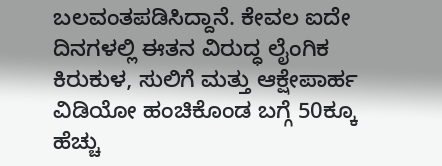ಬಲವಂತಪಡಿಸಿದ್ದಾನೆ. ಕೇವಲ ಐದೇ ದಿನಗಳಲ್ಲಿ ಈತನ ವಿರುದ್ಧ ಲೈಂಗಿಕ ಕಿರುಕುಳ, ಸುಲಿಗೆ ಮತ್ತು ಆಕ್ಷೇಪಾರ್ಹ ವಿಡಿಯೋ ಹಂಚಿಕೊಂಡ ಬಗ್ಗೆ 50ಕ್ಕೂ ಹೆಚ್ಚು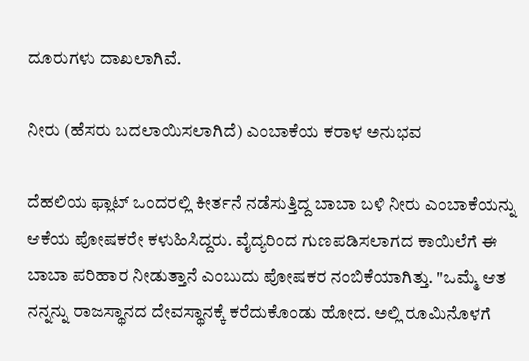ದೂರುಗಳು ದಾಖಲಾಗಿವೆ.

ನೀರು (ಹೆಸರು ಬದಲಾಯಿಸಲಾಗಿದೆ) ಎಂಬಾಕೆಯ ಕರಾಳ ಅನುಭವ

ದೆಹಲಿಯ ಫ್ಲಾಟ್ ಒಂದರಲ್ಲಿ ಕೀರ್ತನೆ ನಡೆಸುತ್ತಿದ್ದ ಬಾಬಾ ಬಳಿ ನೀರು ಎಂಬಾಕೆಯನ್ನು ಆಕೆಯ ಪೋಷಕರೇ ಕಳುಹಿಸಿದ್ದರು. ವೈದ್ಯರಿಂದ ಗುಣಪಡಿಸಲಾಗದ ಕಾಯಿಲೆಗೆ ಈ ಬಾಬಾ ಪರಿಹಾರ ನೀಡುತ್ತಾನೆ ಎಂಬುದು ಪೋಷಕರ ನಂಬಿಕೆಯಾಗಿತ್ತು. "ಒಮ್ಮೆ ಆತ ನನ್ನನ್ನು ರಾಜಸ್ಥಾನದ ದೇವಸ್ಥಾನಕ್ಕೆ ಕರೆದುಕೊಂಡು ಹೋದ. ಅಲ್ಲಿ ರೂಮಿನೊಳಗೆ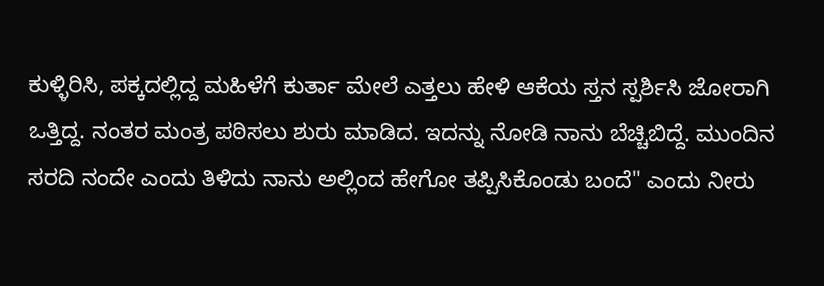ಕುಳ್ಳಿರಿಸಿ, ಪಕ್ಕದಲ್ಲಿದ್ದ ಮಹಿಳೆಗೆ ಕುರ್ತಾ ಮೇಲೆ ಎತ್ತಲು ಹೇಳಿ ಆಕೆಯ ಸ್ತನ ಸ್ಪರ್ಶಿಸಿ ಜೋರಾಗಿ ಒತ್ತಿದ್ದ. ನಂತರ ಮಂತ್ರ ಪಠಿಸಲು ಶುರು ಮಾಡಿದ. ಇದನ್ನು ನೋಡಿ ನಾನು ಬೆಚ್ಚಿಬಿದ್ದೆ. ಮುಂದಿನ ಸರದಿ ನಂದೇ ಎಂದು ತಿಳಿದು ನಾನು ಅಲ್ಲಿಂದ ಹೇಗೋ ತಪ್ಪಿಸಿಕೊಂಡು ಬಂದೆ" ಎಂದು ನೀರು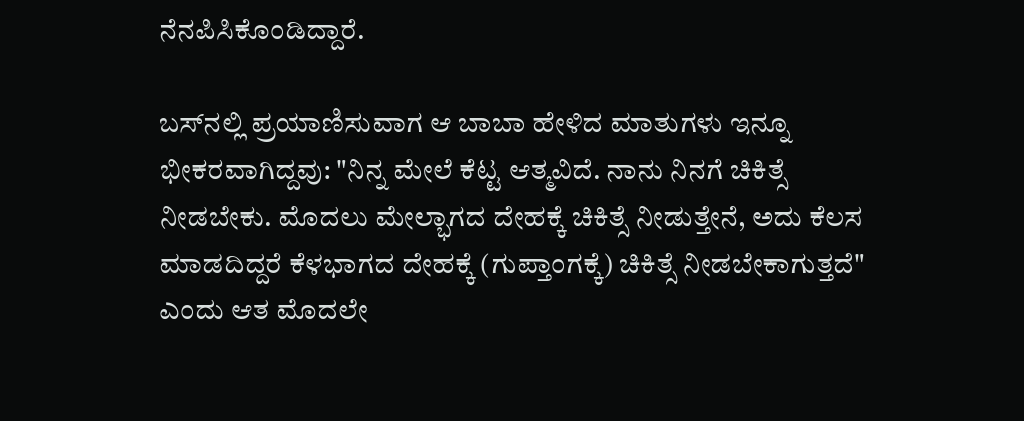ನೆನಪಿಸಿಕೊಂಡಿದ್ದಾರೆ.

ಬಸ್‌ನಲ್ಲಿ ಪ್ರಯಾಣಿಸುವಾಗ ಆ ಬಾಬಾ ಹೇಳಿದ ಮಾತುಗಳು ಇನ್ನೂ ಭೀಕರವಾಗಿದ್ದವು: "ನಿನ್ನ ಮೇಲೆ ಕೆಟ್ಟ ಆತ್ಮವಿದೆ. ನಾನು ನಿನಗೆ ಚಿಕಿತ್ಸೆ ನೀಡಬೇಕು. ಮೊದಲು ಮೇಲ್ಭಾಗದ ದೇಹಕ್ಕೆ ಚಿಕಿತ್ಸೆ ನೀಡುತ್ತೇನೆ, ಅದು ಕೆಲಸ ಮಾಡದಿದ್ದರೆ ಕೆಳಭಾಗದ ದೇಹಕ್ಕೆ (ಗುಪ್ತಾಂಗಕ್ಕೆ) ಚಿಕಿತ್ಸೆ ನೀಡಬೇಕಾಗುತ್ತದೆ" ಎಂದು ಆತ ಮೊದಲೇ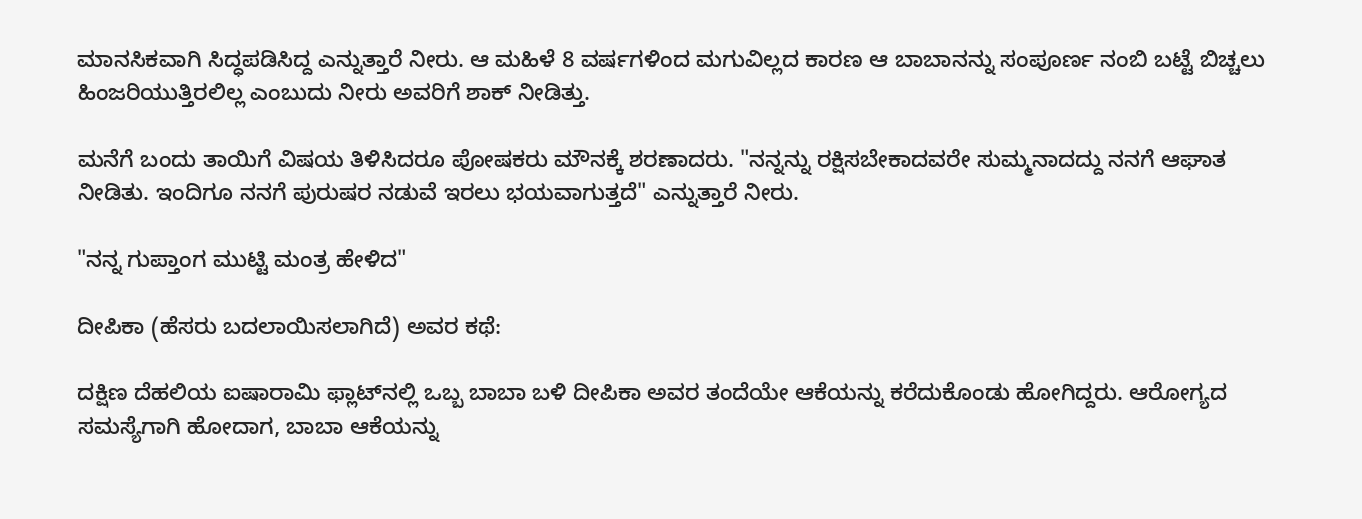ಮಾನಸಿಕವಾಗಿ ಸಿದ್ಧಪಡಿಸಿದ್ದ ಎನ್ನುತ್ತಾರೆ ನೀರು. ಆ ಮಹಿಳೆ 8 ವರ್ಷಗಳಿಂದ ಮಗುವಿಲ್ಲದ ಕಾರಣ ಆ ಬಾಬಾನನ್ನು ಸಂಪೂರ್ಣ ನಂಬಿ ಬಟ್ಟೆ ಬಿಚ್ಚಲು ಹಿಂಜರಿಯುತ್ತಿರಲಿಲ್ಲ ಎಂಬುದು ನೀರು ಅವರಿಗೆ ಶಾಕ್ ನೀಡಿತ್ತು.

ಮನೆಗೆ ಬಂದು ತಾಯಿಗೆ ವಿಷಯ ತಿಳಿಸಿದರೂ ಪೋಷಕರು ಮೌನಕ್ಕೆ ಶರಣಾದರು. "ನನ್ನನ್ನು ರಕ್ಷಿಸಬೇಕಾದವರೇ ಸುಮ್ಮನಾದದ್ದು ನನಗೆ ಆಘಾತ ನೀಡಿತು. ಇಂದಿಗೂ ನನಗೆ ಪುರುಷರ ನಡುವೆ ಇರಲು ಭಯವಾಗುತ್ತದೆ" ಎನ್ನುತ್ತಾರೆ ನೀರು.

"ನನ್ನ ಗುಪ್ತಾಂಗ ಮುಟ್ಟಿ ಮಂತ್ರ ಹೇಳಿದ"

ದೀಪಿಕಾ (ಹೆಸರು ಬದಲಾಯಿಸಲಾಗಿದೆ) ಅವರ ಕಥೆ:

ದಕ್ಷಿಣ ದೆಹಲಿಯ ಐಷಾರಾಮಿ ಫ್ಲಾಟ್‌ನಲ್ಲಿ ಒಬ್ಬ ಬಾಬಾ ಬಳಿ ದೀಪಿಕಾ ಅವರ ತಂದೆಯೇ ಆಕೆಯನ್ನು ಕರೆದುಕೊಂಡು ಹೋಗಿದ್ದರು. ಆರೋಗ್ಯದ ಸಮಸ್ಯೆಗಾಗಿ ಹೋದಾಗ, ಬಾಬಾ ಆಕೆಯನ್ನು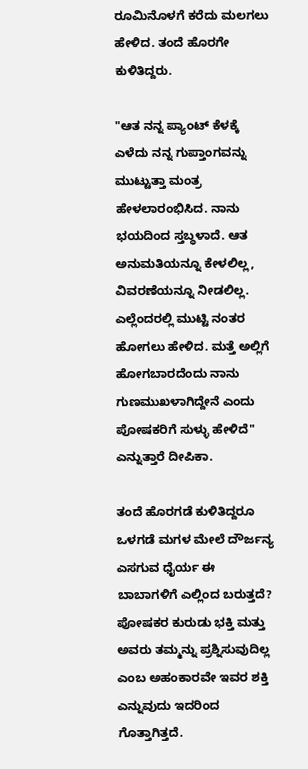ರೂಮಿನೊಳಗೆ ಕರೆದು ಮಲಗಲು ಹೇಳಿದ. ತಂದೆ ಹೊರಗೇ ಕುಳಿತಿದ್ದರು.

"ಆತ ನನ್ನ ಪ್ಯಾಂಟ್ ಕೆಳಕ್ಕೆ ಎಳೆದು ನನ್ನ ಗುಪ್ತಾಂಗವನ್ನು ಮುಟ್ಟುತ್ತಾ ಮಂತ್ರ ಹೇಳಲಾರಂಭಿಸಿದ. ನಾನು ಭಯದಿಂದ ಸ್ತಬ್ಧಳಾದೆ. ಆತ ಅನುಮತಿಯನ್ನೂ ಕೇಳಲಿಲ್ಲ, ವಿವರಣೆಯನ್ನೂ ನೀಡಲಿಲ್ಲ. ಎಲ್ಲೆಂದರಲ್ಲಿ ಮುಟ್ಟಿ ನಂತರ ಹೋಗಲು ಹೇಳಿದ. ಮತ್ತೆ ಅಲ್ಲಿಗೆ ಹೋಗಬಾರದೆಂದು ನಾನು ಗುಣಮುಖಳಾಗಿದ್ದೇನೆ ಎಂದು ಪೋಷಕರಿಗೆ ಸುಳ್ಳು ಹೇಳಿದೆ" ಎನ್ನುತ್ತಾರೆ ದೀಪಿಕಾ.

ತಂದೆ ಹೊರಗಡೆ ಕುಳಿತಿದ್ದರೂ ಒಳಗಡೆ ಮಗಳ ಮೇಲೆ ದೌರ್ಜನ್ಯ ಎಸಗುವ ಧೈರ್ಯ ಈ ಬಾಬಾಗಳಿಗೆ ಎಲ್ಲಿಂದ ಬರುತ್ತದೆ? ಪೋಷಕರ ಕುರುಡು ಭಕ್ತಿ ಮತ್ತು ಅವರು ತಮ್ಮನ್ನು ಪ್ರಶ್ನಿಸುವುದಿಲ್ಲ ಎಂಬ ಅಹಂಕಾರವೇ ಇವರ ಶಕ್ತಿ ಎನ್ನುವುದು ಇದರಿಂದ ಗೊತ್ತಾಗಿತ್ತದೆ.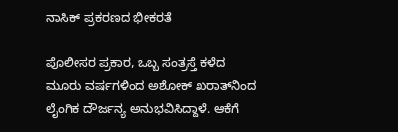ನಾಸಿಕ್ ಪ್ರಕರಣದ ಭೀಕರತೆ

ಪೊಲೀಸರ ಪ್ರಕಾರ, ಒಬ್ಬ ಸಂತ್ರಸ್ತೆ ಕಳೆದ ಮೂರು ವರ್ಷಗಳಿಂದ ಅಶೋಕ್ ಖರಾತ್‌ನಿಂದ ಲೈಂಗಿಕ ದೌರ್ಜನ್ಯ ಅನುಭವಿಸಿದ್ದಾಳೆ. ಆಕೆಗೆ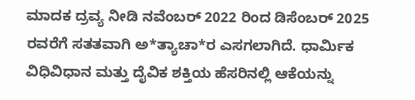ಮಾದಕ ದ್ರವ್ಯ ನೀಡಿ ನವೆಂಬರ್ 2022 ರಿಂದ ಡಿಸೆಂಬರ್ 2025 ರವರೆಗೆ ಸತತವಾಗಿ ಅ*ತ್ಯಾಚಾ*ರ ಎಸಗಲಾಗಿದೆ. ಧಾರ್ಮಿಕ ವಿಧಿವಿಧಾನ ಮತ್ತು ದೈವಿಕ ಶಕ್ತಿಯ ಹೆಸರಿನಲ್ಲಿ ಆಕೆಯನ್ನು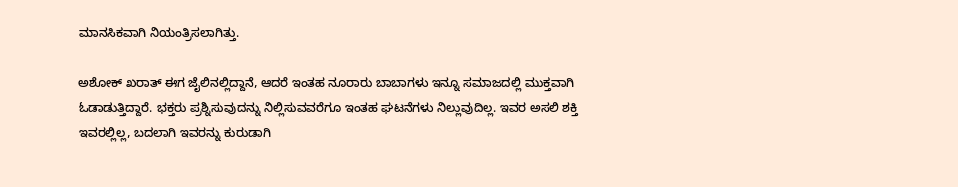ಮಾನಸಿಕವಾಗಿ ನಿಯಂತ್ರಿಸಲಾಗಿತ್ತು.

ಅಶೋಕ್ ಖರಾತ್ ಈಗ ಜೈಲಿನಲ್ಲಿದ್ದಾನೆ, ಆದರೆ ಇಂತಹ ನೂರಾರು ಬಾಬಾಗಳು ಇನ್ನೂ ಸಮಾಜದಲ್ಲಿ ಮುಕ್ತವಾಗಿ ಓಡಾಡುತ್ತಿದ್ದಾರೆ. ಭಕ್ತರು ಪ್ರಶ್ನಿಸುವುದನ್ನು ನಿಲ್ಲಿಸುವವರೆಗೂ ಇಂತಹ ಘಟನೆಗಳು ನಿಲ್ಲುವುದಿಲ್ಲ. ಇವರ ಅಸಲಿ ಶಕ್ತಿ ಇವರಲ್ಲಿಲ್ಲ, ಬದಲಾಗಿ ಇವರನ್ನು ಕುರುಡಾಗಿ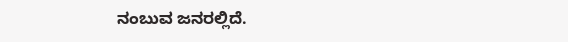ನಂಬುವ ಜನರಲ್ಲಿದೆ.